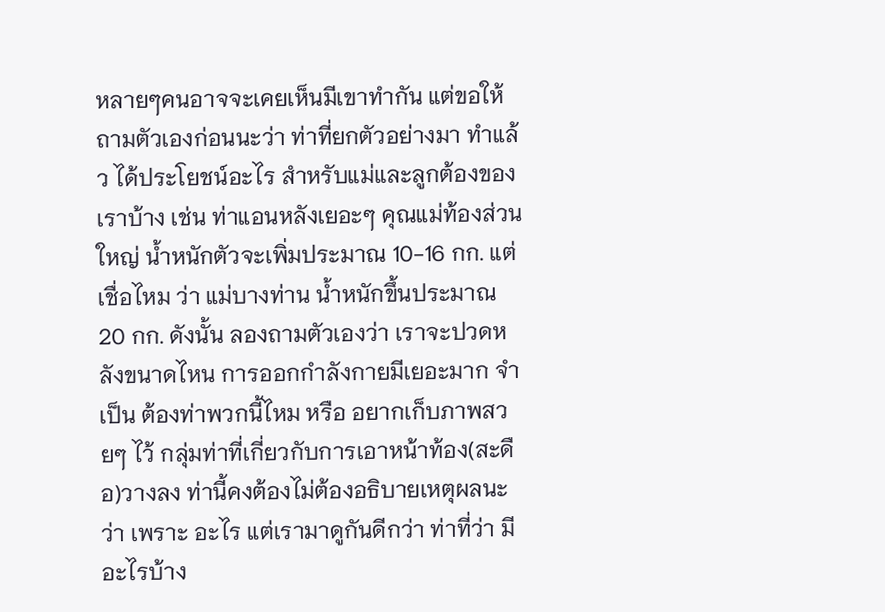หลายๆคนอาจจะเคยเห็นมีเขาทำกัน แต่ขอให้ถามตัวเองก่อนนะว่า ท่าที่ยกตัวอย่างมา ทำแล้ว ได้ประโยชน์อะไร สำหรับแม่และลูกต้องของเราบ้าง เช่น ท่าแอนหลังเยอะๆ คุณแม่ท้องส่วนใหญ่ น้ำหนักตัวจะเพิ่มประมาณ 10-16 กก. แต่เชื่อไหม ว่า แม่บางท่าน น้ำหนักขึ้นประมาณ 20 กก. ดังนั้น ลองถามตัวเองว่า เราจะปวดหลังขนาดไหน การออกกำลังกายมีเยอะมาก จำเป็น ต้องท่าพวกนี้ไหม หรือ อยากเก็บภาพสวยๆ ไว้ กลุ่มท่าที่เกี่ยวกับการเอาหน้าท้อง(สะดือ)วางลง ท่านี้คงต้องไม่ต้องอธิบายเหตุผลนะว่า เพราะ อะไร แต่เรามาดูกันดีกว่า ท่าที่ว่า มีอะไรบ้าง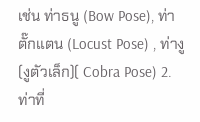เช่น ท่าธนู (Bow Pose), ท่าตั๊กแตน (Locust Pose) , ท่างู (งูตัวเล็ก)( Cobra Pose) 2. ท่าที่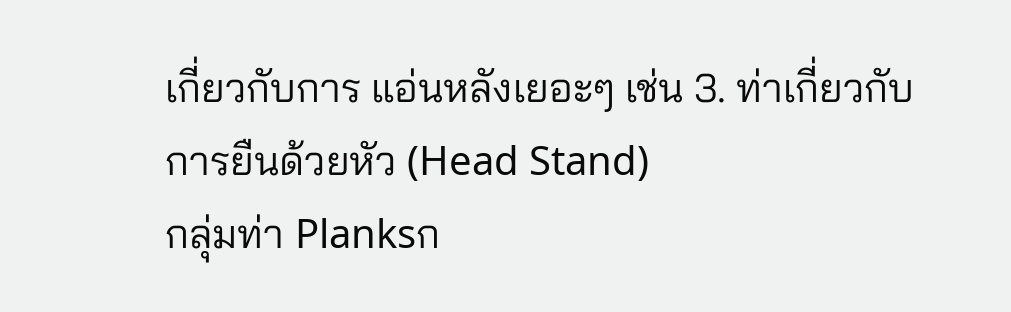เกี่ยวกับการ แอ่นหลังเยอะๆ เช่น 3. ท่าเกี่ยวกับการยืนด้วยหัว (Head Stand)
กลุ่มท่า Planksก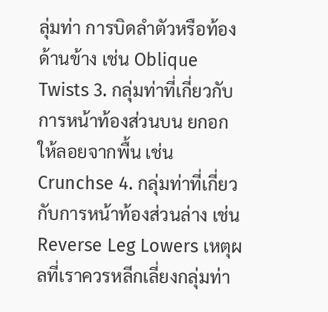ลุ่มท่า การบิดลำตัวหรือท้องด้านข้าง เช่น Oblique Twists 3. กลุ่มท่าที่เกี่ยวกับการหน้าท้องส่วนบน ยกอกให้ลอยจากพื้น เช่น Crunchse 4. กลุ่มท่าที่เกี่ยวกับการหน้าท้องส่วนล่าง เช่น Reverse Leg Lowers เหตุผลที่เราควรหลีกเลี่ยงกลุ่มท่า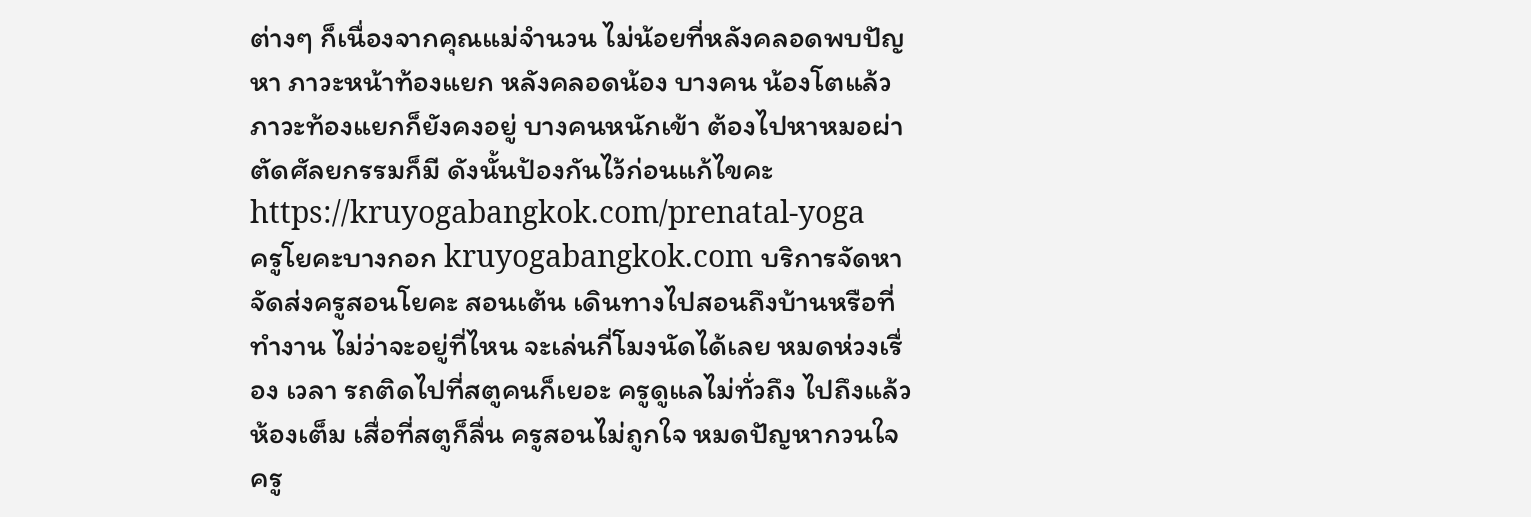ต่างๆ ก็เนื่องจากคุณแม่จำนวน ไม่น้อยที่หลังคลอดพบปัญหา ภาวะหน้าท้องแยก หลังคลอดน้อง บางคน น้องโตแล้วภาวะท้องแยกก็ยังคงอยู่ บางคนหนักเข้า ต้องไปหาหมอผ่าตัดศัลยกรรมก็มี ดังนั้นป้องกันไว้ก่อนแก้ไขคะhttps://kruyogabangkok.com/prenatal-yoga
ครูโยคะบางกอก kruyogabangkok.com บริการจัดหา จัดส่งครูสอนโยคะ สอนเต้น เดินทางไปสอนถึงบ้านหรือที่ทำงาน ไม่ว่าจะอยู่ที่ไหน จะเล่นกี่โมงนัดได้เลย หมดห่วงเรื่อง เวลา รถติดไปที่สตูคนก็เยอะ ครูดูแลไม่ทั่วถึง ไปถึงแล้วห้องเต็ม เสื่อที่สตูก็ลื่น ครูสอนไม่ถูกใจ หมดปัญหากวนใจ ครู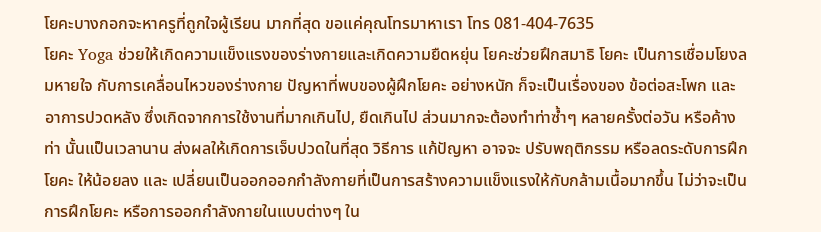โยคะบางกอกจะหาครูที่ถูกใจผู้เรียน มากที่สุด ขอแค่คุณโทรมาหาเรา โทร 081-404-7635
โยคะ Yoga ช่วยให้เกิดความแข็งแรงของร่างกายและเกิดความยืดหยุ่น โยคะช่วยฝึกสมาธิ โยคะ เป็นการเชื่อมโยงลมหายใจ กับการเคลื่อนไหวของร่างกาย ปัญหาที่พบของผู้ฝึกโยคะ อย่างหนัก ก็จะเป็นเรื่องของ ข้อต่อสะโพก และอาการปวดหลัง ซึ่งเกิดจากการใช้งานที่มากเกินไป, ยืดเกินไป ส่วนมากจะต้องทำท่าซ้ำๆ หลายครั้งต่อวัน หรือค้างท่า นั้นแป็นเวลานาน ส่งผลให้เกิดการเจ็บปวดในที่สุด วิธีการ แก้ปัญหา อาจจะ ปรับพฤติกรรม หรือลดระดับการฝึกโยคะ ให้น้อยลง และ เปลี่ยนเป็นออกออกกำลังกายที่เป็นการสร้างความแข็งแรงให้กับกล้ามเนื้อมากขึ้น ไม่ว่าจะเป็นการฝึกโยคะ หรือการออกกำลังกายในแบบต่างๆ ใน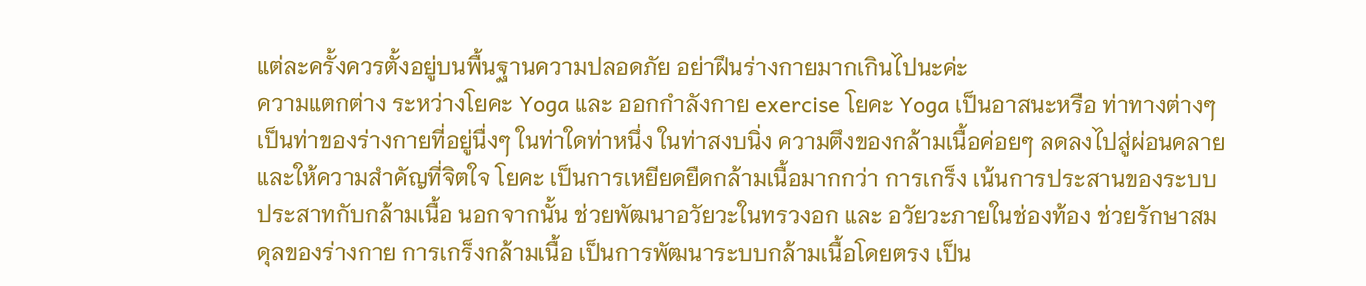แต่ละครั้งควรตั้งอยู่บนพื้นฐานความปลอดภัย อย่าฝึนร่างกายมากเกินไปนะค่ะ
ความแตกต่าง ระหว่างโยคะ Yoga และ ออกกำลังกาย exercise โยคะ Yoga เป็นอาสนะหรือ ท่าทางต่างๆ เป็นท่าของร่างกายที่อยู่นื่งๆ ในท่าใดท่าหนึ่ง ในท่าสงบนิ่ง ความตึงของกล้ามเนื้อค่อยๆ ลดลงไปสู่ผ่อนคลาย และให้ความสำคัญที่จิตใจ โยคะ เป็นการเหยียดยืดกล้ามเนื้อมากกว่า การเกร็ง เน้นการประสานของระบบประสาทกับกล้ามเนื้อ นอกจากนั้น ช่วยพัฒนาอวัยวะในทรวงอก และ อวัยวะภายในช่องท้อง ช่วยรักษาสมดุลของร่างกาย การเกร็งกล้ามเนื้อ เป็นการพัฒนาระบบกล้ามเนื้อโดยตรง เป็น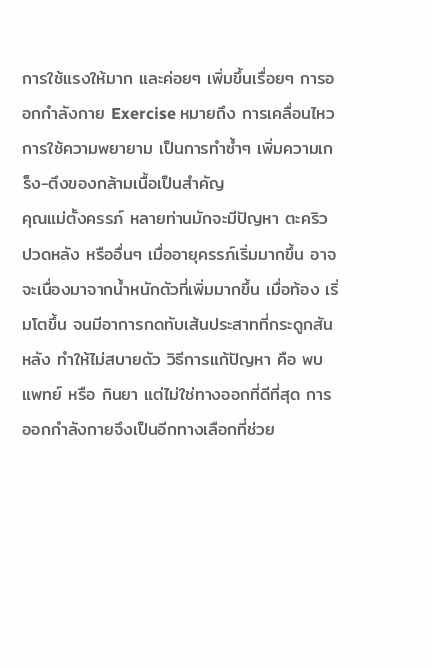การใช้แรงให้มาก และค่อยๆ เพิ่มขึ้นเรื่อยๆ การออกกำลังกาย Exercise หมายถึง การเคลื่อนไหว การใช้ความพยายาม เป็นการทำซ้ำๆ เพิ่มความเกร็ง-ตึงของกล้ามเนื้อเป็นสำคัญ
คุณแม่ตั้งครรภ์ หลายท่านมักจะมีปัญหา ตะคริว ปวดหลัง หรืออื่นๆ เมื่ออายุครรภ์เริ่มมากขึ้น อาจจะเนื่องมาจากน้ำหนักตัวที่เพิ่มมากขึ้น เมื่อท้อง เริ่มโตขึ้น จนมีอาการกดทับเส้นประสาทที่กระดูกสันหลัง ทำให้ไม่สบายดัว วิธีการแก้ปัญหา คือ พบแพทย์ หรือ กินยา แต่ไม่ใช่ทางออกที่ดีที่สุด การออกกำลังกายจึงเป็นอีกทางเลือกที่ช่วย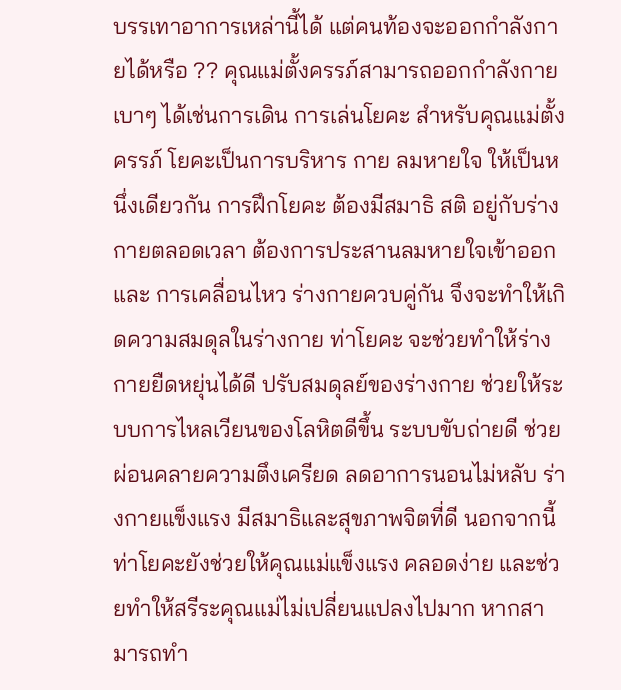บรรเทาอาการเหล่านี้ได้ แต่คนท้องจะออกกำลังกายได้หรือ ?? คุณแม่ตั้งครรภ์สามารถออกกำลังกายเบาๆ ได้เช่นการเดิน การเล่นโยคะ สำหรับคุณแม่ตั้งครรภ์ โยคะเป็นการบริหาร กาย ลมหายใจ ให้เป็นหนึ่งเดียวกัน การฝึกโยคะ ต้องมีสมาธิ สติ อยู่กับร่างกายตลอดเวลา ต้องการประสานลมหายใจเข้าออก และ การเคลื่อนไหว ร่างกายควบคู่กัน จึงจะทำให้เกิดความสมดุลในร่างกาย ท่าโยคะ จะช่วยทำให้ร่างกายยืดหยุ่นได้ดี ปรับสมดุลย์ของร่างกาย ช่วยให้ระบบการไหลเวียนของโลหิตดีขึ้น ระบบขับถ่ายดี ช่วยผ่อนคลายความตึงเครียด ลดอาการนอนไม่หลับ ร่างกายแข็งแรง มีสมาธิและสุขภาพจิตที่ดี นอกจากนี้ ท่าโยคะยังช่วยให้คุณแม่แข็งแรง คลอดง่าย และช่วยทำให้สรีระคุณแม่ไม่เปลี่ยนแปลงไปมาก หากสามารถทำ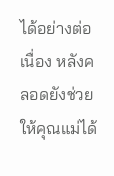ได้อย่างต่อเนื่อง หลังคลอดยังช่วยให้คุณแม่ได้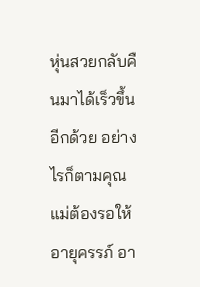หุ่นสวยกลับคืนมาได้เร็วขึ้นอีกด้วย อย่างไรก็ตามคุณแม่ต้องรอให้อายุครรภ์ อา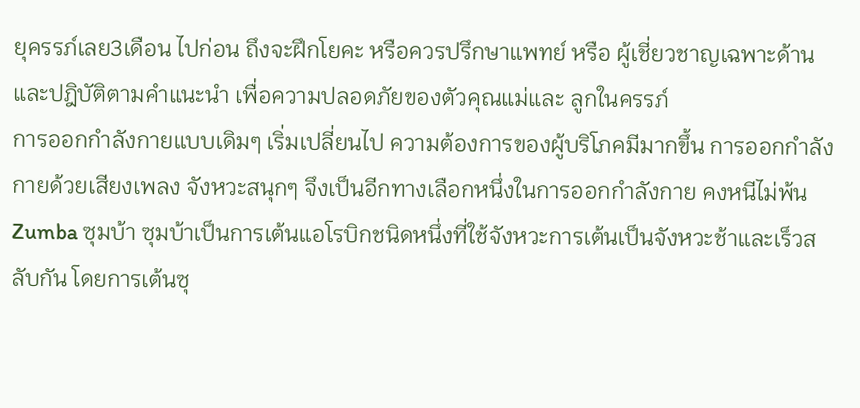ยุครรภ์เลย3เดือน ไปก่อน ถึงจะฝึกโยคะ หรือควรปรึกษาแพทย์ หรือ ผู้เชี่ยวชาญเฉพาะด้าน และปฎิบัติตามคำแนะนำ เพื่อความปลอดภัยของตัวคุณแม่และ ลูกในครรภ์
การออกกำลังกายแบบเดิมๆ เริ่มเปลี่ยนไป ความต้องการของผู้บริโภคมีมากขึ้น การออกกำลังกายด้วยเสียงเพลง จังหวะสนุกๆ จึงเป็นอีกทางเลือกหนึ่งในการออกกำลังกาย คงหนีไม่พ้น Zumba ซุมบ้า ซุมบ้าเป็นการเต้นแอโรบิกชนิดหนึ่งที่ใช้จังหวะการเต้นเป็นจังหวะช้าและเร็วสลับกัน โดยการเต้นซุ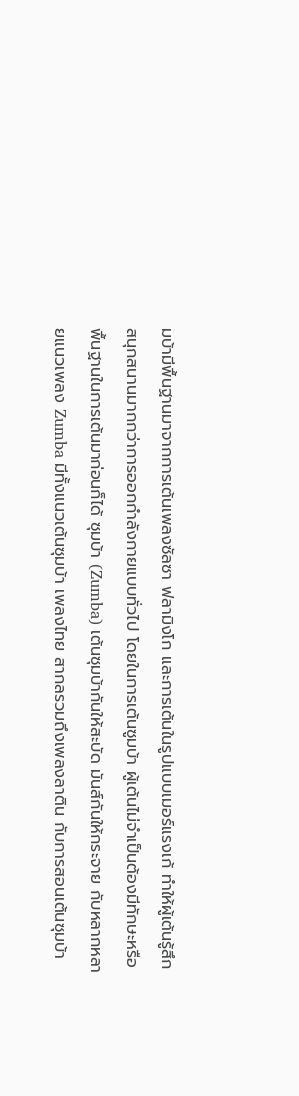มบ้ามีพื้นฐานมาจากการเต้นเพลงซัลซา ฟลามิงโก และการเต้นในรูปแบบเมอร์แรงเก้ ทำให้ผู้เต้นรู้สึกสนุกสนานมากกว่าการออกกำลังกายแบบทั่วไป โดยในการเต้นซูมบ้า ผู้เต้นไม่จำเป็นต้องมีทักษะหรือพื้นฐานในการเต้นมาก่อนก็ได้ ซุมบ้า (Zumba) เต้นซุมบ้ากันให้สะบัด มันส์กันให้กระจาย กับหลากหลายแนวเพลง Zumba มีทั้งแนวเต้นซุมบ้า เพลงไทย สากลรวมถึงเพลงลาติน กับการสอนเต้นซุมบ้า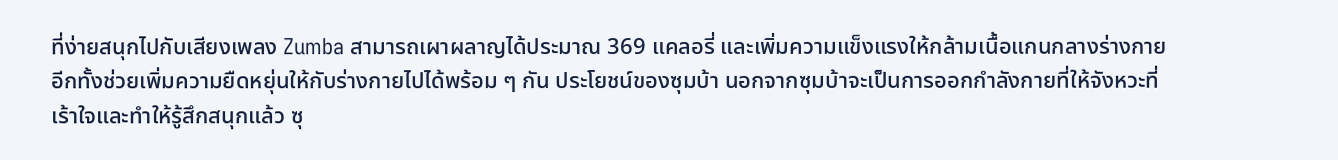ที่ง่ายสนุกไปกับเสียงเพลง Zumba สามารถเผาผลาญได้ประมาณ 369 แคลอรี่ และเพิ่มความแข็งแรงให้กล้ามเนื้อแกนกลางร่างกาย อีกทั้งช่วยเพิ่มความยืดหยุ่นให้กับร่างกายไปได้พร้อม ๆ กัน ประโยชน์ของซุมบ้า นอกจากซุมบ้าจะเป็นการออกกำลังกายที่ให้จังหวะที่เร้าใจและทำให้รู้สึกสนุกแล้ว ซุ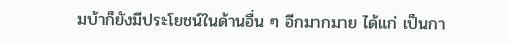มบ้าก็ยังมีประโยชน์ในด้านอื่น ๆ อีกมากมาย ได้แก่ เป็นกา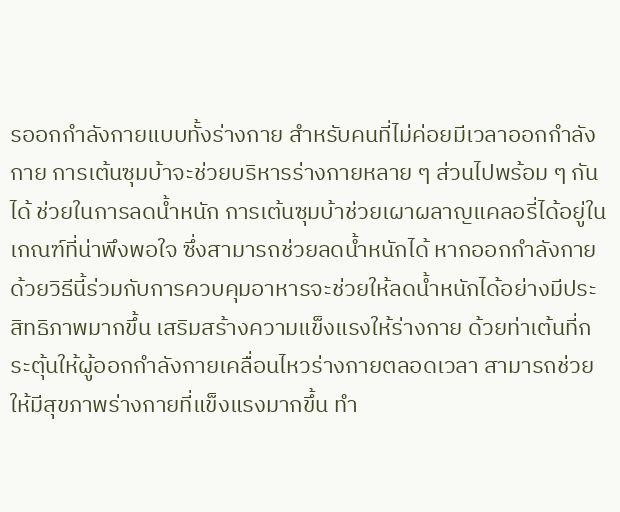รออกกำลังกายแบบทั้งร่างกาย สำหรับคนที่ไม่ค่อยมีเวลาออกกำลังกาย การเต้นซุมบ้าจะช่วยบริหารร่างกายหลาย ๆ ส่วนไปพร้อม ๆ กันได้ ช่วยในการลดน้ำหนัก การเต้นซุมบ้าช่วยเผาผลาญแคลอรี่ได้อยู่ในเกณฑ์ที่น่าพึงพอใจ ซึ่งสามารถช่วยลดน้ำหนักได้ หากออกกำลังกายด้วยวิธีนี้ร่วมกับการควบคุมอาหารจะช่วยให้ลดน้ำหนักได้อย่างมีประสิทธิภาพมากขึ้น เสริมสร้างความแข็งแรงให้ร่างกาย ด้วยท่าเต้นที่กระตุ้นให้ผู้ออกกำลังกายเคลื่อนไหวร่างกายตลอดเวลา สามารถช่วยให้มีสุขภาพร่างกายที่แข็งแรงมากขึ้น ทำ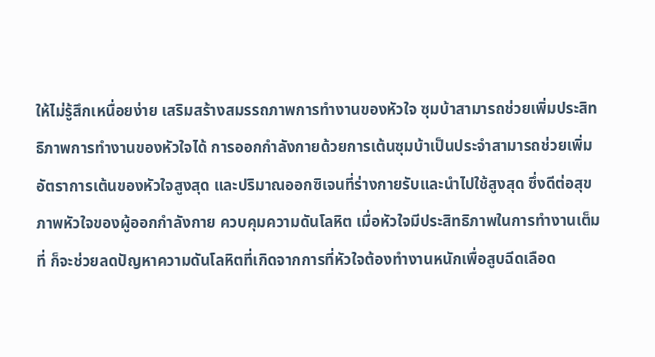ให้ไม่รู้สึกเหนื่อยง่าย เสริมสร้างสมรรถภาพการทำงานของหัวใจ ซุมบ้าสามารถช่วยเพิ่มประสิทธิภาพการทำงานของหัวใจได้ การออกกำลังกายด้วยการเต้นซุมบ้าเป็นประจำสามารถช่วยเพิ่มอัตราการเต้นของหัวใจสูงสุด และปริมาณออกซิเจนที่ร่างกายรับและนำไปใช้สูงสุด ซึ่งดีต่อสุขภาพหัวใจของผู้ออกกำลังกาย ควบคุมความดันโลหิต เมื่อหัวใจมีประสิทธิภาพในการทำงานเต็มที่ ก็จะช่วยลดปัญหาความดันโลหิตที่เกิดจากการที่หัวใจต้องทำงานหนักเพื่อสูบฉีดเลือด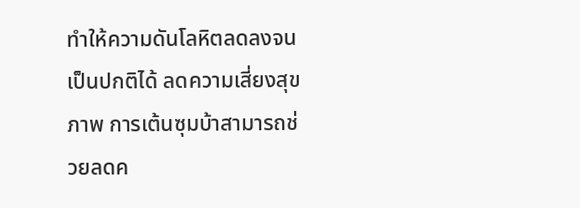ทำให้ความดันโลหิตลดลงจนเป็นปกติได้ ลดความเสี่ยงสุขภาพ การเต้นซุมบ้าสามารถช่วยลดค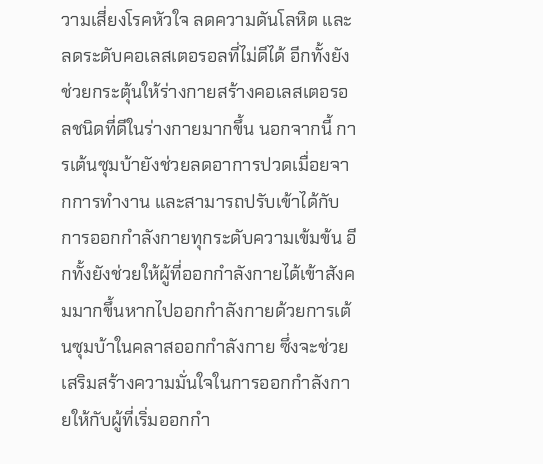วามเสี่ยงโรคหัวใจ ลดความดันโลหิต และลดระดับคอเลสเตอรอลที่ไม่ดีได้ อีกทั้งยังช่วยกระตุ้นให้ร่างกายสร้างคอเลสเตอรอลชนิดที่ดีในร่างกายมากขึ้น นอกจากนี้ การเต้นซุมบ้ายังช่วยลดอาการปวดเมื่อยจากการทำงาน และสามารถปรับเข้าได้กับการออกกำลังกายทุกระดับความเข้มข้น อีกทั้งยังช่วยให้ผู้ที่ออกกำลังกายได้เข้าสังคมมากขึ้นหากไปออกกำลังกายด้วยการเต้นซุมบ้าในคลาสออกกำลังกาย ซึ่งจะช่วยเสริมสร้างความมั่นใจในการออกกำลังกายให้กับผู้ที่เริ่มออกกำ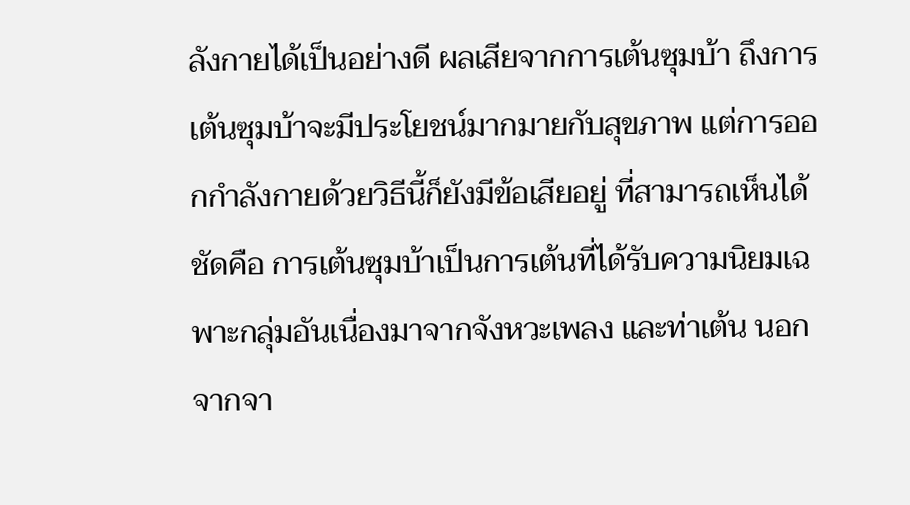ลังกายได้เป็นอย่างดี ผลเสียจากการเต้นซุมบ้า ถึงการเต้นซุมบ้าจะมีประโยชน์มากมายกับสุขภาพ แต่การออกกำลังกายด้วยวิธีนี้ก็ยังมีข้อเสียอยู่ ที่สามารถเห็นได้ชัดคือ การเต้นซุมบ้าเป็นการเต้นที่ได้รับความนิยมเฉพาะกลุ่มอันเนื่องมาจากจังหวะเพลง และท่าเต้น นอกจากจา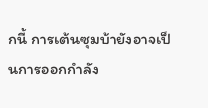กนี้ การเต้นซุมบ้ายังอาจเป็นการออกกำลัง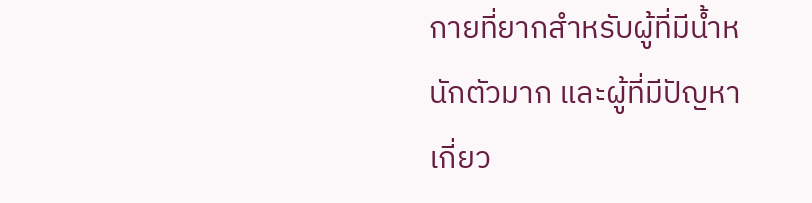กายที่ยากสำหรับผู้ที่มีน้ำหนักตัวมาก และผู้ที่มีปัญหาเกี่ยว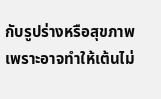กับรูปร่างหรือสุขภาพ เพราะอาจทำให้เต้นไม่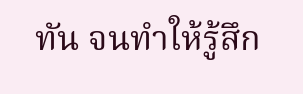ทัน จนทำให้รู้สึก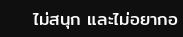ไม่สนุก และไม่อยากอ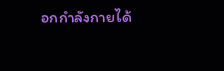อกกำลังกายได้